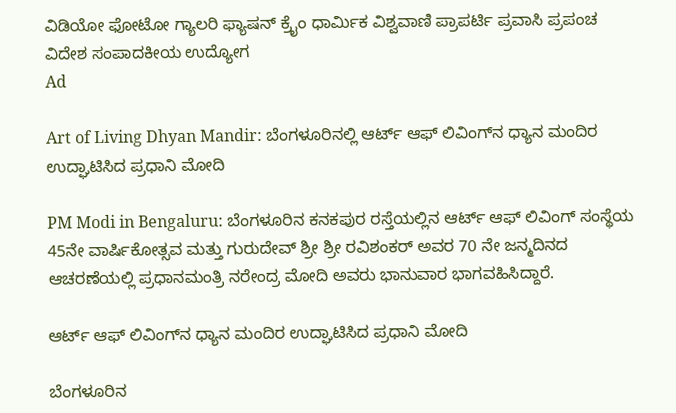ವಿಡಿಯೋ ಫೋಟೋ ಗ್ಯಾಲರಿ ಫ್ಯಾಷನ್ ಕ್ರೈಂ ಧಾರ್ಮಿಕ ವಿಶ್ವವಾಣಿ ಪ್ರಾಪರ್ಟಿ ಪ್ರವಾಸಿ ಪ್ರಪಂಚ ವಿದೇಶ ಸಂಪಾದಕೀಯ ಉದ್ಯೋಗ
Ad

Art of Living Dhyan Mandir: ಬೆಂಗಳೂರಿನಲ್ಲಿ ಆರ್ಟ್‌ ಆಫ್‌ ಲಿವಿಂಗ್‌ನ ಧ್ಯಾನ ಮಂದಿರ ಉದ್ಘಾಟಿಸಿದ ಪ್ರಧಾನಿ ಮೋದಿ

PM Modi in Bengaluru: ಬೆಂಗಳೂರಿನ ಕನಕಪುರ ರಸ್ತೆಯಲ್ಲಿನ ಆರ್ಟ್ ಆಫ್ ಲಿವಿಂಗ್ ಸಂಸ್ಥೆಯ 45ನೇ ವಾರ್ಷಿಕೋತ್ಸವ ಮತ್ತು ಗುರುದೇವ್ ಶ್ರೀ ಶ್ರೀ ರವಿಶಂಕರ್ ಅವರ 70 ನೇ ಜನ್ಮದಿನದ ಆಚರಣೆಯಲ್ಲಿ ಪ್ರಧಾನಮಂತ್ರಿ ನರೇಂದ್ರ ಮೋದಿ ಅವರು ಭಾನುವಾರ ಭಾಗವಹಿಸಿದ್ದಾರೆ.

ಆರ್ಟ್‌ ಆಫ್‌ ಲಿವಿಂಗ್‌ನ ಧ್ಯಾನ ಮಂದಿರ ಉದ್ಘಾಟಿಸಿದ ಪ್ರಧಾನಿ ಮೋದಿ

ಬೆಂಗಳೂರಿನ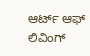ಆರ್ಟ್‌ ಆಫ್‌ ಲಿವಿಂಗ್‌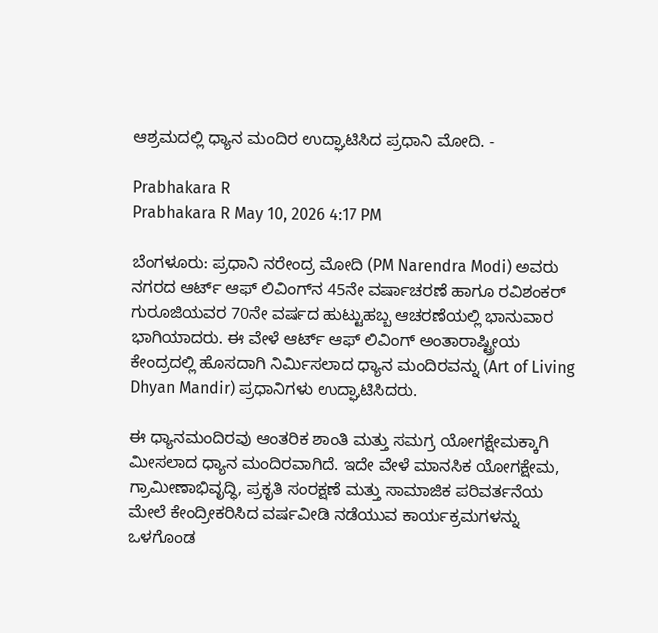ಆಶ್ರಮದಲ್ಲಿ ಧ್ಯಾನ ಮಂದಿರ ಉದ್ಘಾಟಿಸಿದ ಪ್ರಧಾನಿ ಮೋದಿ. -

Prabhakara R
Prabhakara R May 10, 2026 4:17 PM

ಬೆಂಗಳೂರು: ಪ್ರಧಾನಿ ನರೇಂದ್ರ ಮೋದಿ (PM Narendra Modi) ಅವರು ನಗರದ ಆರ್ಟ್‌ ಆಫ್‌ ಲಿವಿಂಗ್‌ನ 45ನೇ ವರ್ಷಾಚರಣೆ ಹಾಗೂ ರವಿಶಂಕರ್‌ ಗುರೂಜಿಯವರ 70ನೇ ವರ್ಷದ ಹುಟ್ಟುಹಬ್ಬ ಆಚರಣೆಯಲ್ಲಿ ಭಾನುವಾರ ಭಾಗಿಯಾದರು. ಈ ವೇಳೆ ಆರ್ಟ್ ಆಫ್ ಲಿವಿಂಗ್ ಅಂತಾರಾಷ್ಟ್ರೀಯ ಕೇಂದ್ರದಲ್ಲಿ ಹೊಸದಾಗಿ ನಿರ್ಮಿಸಲಾದ ಧ್ಯಾನ ಮಂದಿರವನ್ನು (Art of Living Dhyan Mandir) ಪ್ರಧಾನಿಗಳು ಉದ್ಘಾಟಿಸಿದರು.

ಈ ಧ್ಯಾನಮಂದಿರವು ಆಂತರಿಕ ಶಾಂತಿ ಮತ್ತು ಸಮಗ್ರ ಯೋಗಕ್ಷೇಮಕ್ಕಾಗಿ ಮೀಸಲಾದ ಧ್ಯಾನ ಮಂದಿರವಾಗಿದೆ. ಇದೇ ವೇಳೆ ಮಾನಸಿಕ ಯೋಗಕ್ಷೇಮ, ಗ್ರಾಮೀಣಾಭಿವೃದ್ಧಿ, ಪ್ರಕೃತಿ ಸಂರಕ್ಷಣೆ ಮತ್ತು ಸಾಮಾಜಿಕ ಪರಿವರ್ತನೆಯ ಮೇಲೆ ಕೇಂದ್ರೀಕರಿಸಿದ ವರ್ಷವೀಡಿ ನಡೆಯುವ ಕಾರ್ಯಕ್ರಮಗಳನ್ನು ಒಳಗೊಂಡ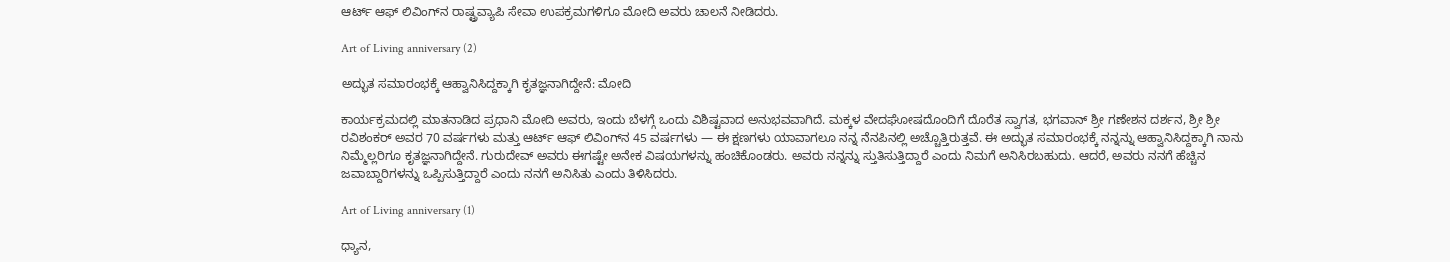ಆರ್ಟ್ ಆಫ್ ಲಿವಿಂಗ್‌ನ ರಾಷ್ಟ್ರವ್ಯಾಪಿ ಸೇವಾ ಉಪಕ್ರಮಗಳಿಗೂ ಮೋದಿ ಅವರು ಚಾಲನೆ ನೀಡಿದರು.

Art of Living anniversary (2)

ಅದ್ಭುತ ಸಮಾರಂಭಕ್ಕೆ ಆಹ್ವಾನಿಸಿದ್ದಕ್ಕಾಗಿ ಕೃತಜ್ಞನಾಗಿದ್ದೇನೆ: ಮೋದಿ

ಕಾರ್ಯಕ್ರಮದಲ್ಲಿ ಮಾತನಾಡಿದ ಪ್ರಧಾನಿ ಮೋದಿ ಅವರು, ಇಂದು ಬೆಳಗ್ಗೆ ಒಂದು ವಿಶಿಷ್ಟವಾದ ಅನುಭವವಾಗಿದೆ. ಮಕ್ಕಳ ವೇದಘೋಷದೊಂದಿಗೆ ದೊರೆತ ಸ್ವಾಗತ, ಭಗವಾನ್ ಶ್ರೀ ಗಣೇಶನ ದರ್ಶನ, ಶ್ರೀ ಶ್ರೀ ರವಿಶಂಕರ್ ಅವರ 70 ವರ್ಷಗಳು ಮತ್ತು ಆರ್ಟ್ ಆಫ್ ಲಿವಿಂಗ್‌ನ 45 ವರ್ಷಗಳು — ಈ ಕ್ಷಣಗಳು ಯಾವಾಗಲೂ ನನ್ನ ನೆನಪಿನಲ್ಲಿ ಅಚ್ಚೊತ್ತಿರುತ್ತವೆ. ಈ ಅದ್ಭುತ ಸಮಾರಂಭಕ್ಕೆ ನನ್ನನ್ನು ಆಹ್ವಾನಿಸಿದ್ದಕ್ಕಾಗಿ ನಾನು ನಿಮ್ಮೆಲ್ಲರಿಗೂ ಕೃತಜ್ಞನಾಗಿದ್ದೇನೆ. ಗುರುದೇವ್ ಅವರು ಈಗಷ್ಟೇ ಅನೇಕ ವಿಷಯಗಳನ್ನು ಹಂಚಿಕೊಂಡರು. ಅವರು ನನ್ನನ್ನು ಸ್ತುತಿಸುತ್ತಿದ್ದಾರೆ ಎಂದು ನಿಮಗೆ ಅನಿಸಿರಬಹುದು. ಆದರೆ, ಅವರು ನನಗೆ ಹೆಚ್ಚಿನ ಜವಾಬ್ದಾರಿಗಳನ್ನು ಒಪ್ಪಿಸುತ್ತಿದ್ದಾರೆ ಎಂದು ನನಗೆ ಅನಿಸಿತು ಎಂದು ತಿಳಿಸಿದರು.

Art of Living anniversary (1)

ಧ್ಯಾನ,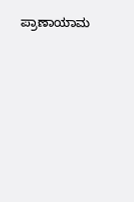ಪ್ರಾಣಾಯಾಮ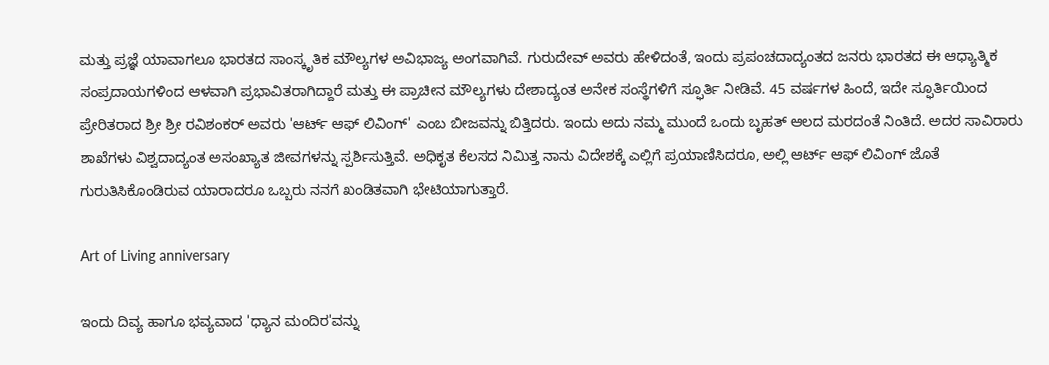ಮತ್ತು ಪ್ರಜ್ಞೆ ಯಾವಾಗಲೂ ಭಾರತದ ಸಾಂಸ್ಕೃತಿಕ ಮೌಲ್ಯಗಳ ಅವಿಭಾಜ್ಯ ಅಂಗವಾಗಿವೆ. ಗುರುದೇವ್ ಅವರು ಹೇಳಿದಂತೆ, ಇಂದು ಪ್ರಪಂಚದಾದ್ಯಂತದ ಜನರು ಭಾರತದ ಈ ಆಧ್ಯಾತ್ಮಿಕ ಸಂಪ್ರದಾಯಗಳಿಂದ ಆಳವಾಗಿ ಪ್ರಭಾವಿತರಾಗಿದ್ದಾರೆ ಮತ್ತು ಈ ಪ್ರಾಚೀನ ಮೌಲ್ಯಗಳು ದೇಶಾದ್ಯಂತ ಅನೇಕ ಸಂಸ್ಥೆಗಳಿಗೆ ಸ್ಫೂರ್ತಿ ನೀಡಿವೆ. 45 ವರ್ಷಗಳ ಹಿಂದೆ, ಇದೇ ಸ್ಫೂರ್ತಿಯಿಂದ ಪ್ರೇರಿತರಾದ ಶ್ರೀ ಶ್ರೀ ರವಿಶಂಕರ್ ಅವರು 'ಆರ್ಟ್ ಆಫ್ ಲಿವಿಂಗ್' ಎಂಬ ಬೀಜವನ್ನು ಬಿತ್ತಿದರು. ಇಂದು ಅದು ನಮ್ಮ ಮುಂದೆ ಒಂದು ಬೃಹತ್ ಆಲದ ಮರದಂತೆ ನಿಂತಿದೆ. ಅದರ ಸಾವಿರಾರು ಶಾಖೆಗಳು ವಿಶ್ವದಾದ್ಯಂತ ಅಸಂಖ್ಯಾತ ಜೀವಗಳನ್ನು ಸ್ಪರ್ಶಿಸುತ್ತಿವೆ. ಅಧಿಕೃತ ಕೆಲಸದ ನಿಮಿತ್ತ ನಾನು ವಿದೇಶಕ್ಕೆ ಎಲ್ಲಿಗೆ ಪ್ರಯಾಣಿಸಿದರೂ, ಅಲ್ಲಿ ಆರ್ಟ್ ಆಫ್ ಲಿವಿಂಗ್ ಜೊತೆ ಗುರುತಿಸಿಕೊಂಡಿರುವ ಯಾರಾದರೂ ಒಬ್ಬರು ನನಗೆ ಖಂಡಿತವಾಗಿ ಭೇಟಿಯಾಗುತ್ತಾರೆ.

Art of Living anniversary

ಇಂದು ದಿವ್ಯ ಹಾಗೂ ಭವ್ಯವಾದ 'ಧ್ಯಾನ ಮಂದಿರ'ವನ್ನು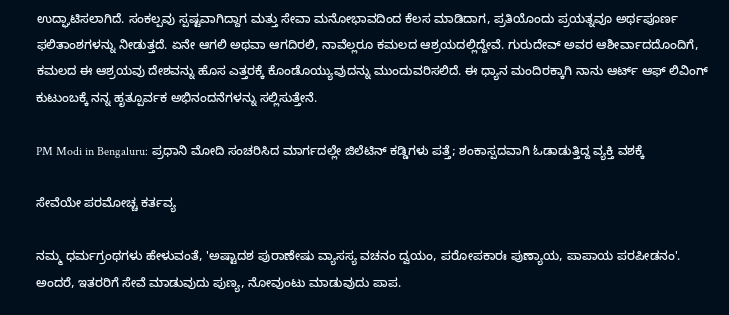ಉದ್ಘಾಟಿಸಲಾಗಿದೆ. ಸಂಕಲ್ಪವು ಸ್ಪಷ್ಟವಾಗಿದ್ದಾಗ ಮತ್ತು ಸೇವಾ ಮನೋಭಾವದಿಂದ ಕೆಲಸ ಮಾಡಿದಾಗ, ಪ್ರತಿಯೊಂದು ಪ್ರಯತ್ನವೂ ಅರ್ಥಪೂರ್ಣ ಫಲಿತಾಂಶಗಳನ್ನು ನೀಡುತ್ತದೆ. ಏನೇ ಆಗಲಿ ಅಥವಾ ಆಗದಿರಲಿ, ನಾವೆಲ್ಲರೂ ಕಮಲದ ಆಶ್ರಯದಲ್ಲಿದ್ದೇವೆ. ಗುರುದೇವ್ ಅವರ ಆಶೀರ್ವಾದದೊಂದಿಗೆ, ಕಮಲದ ಈ ಆಶ್ರಯವು ದೇಶವನ್ನು ಹೊಸ ಎತ್ತರಕ್ಕೆ ಕೊಂಡೊಯ್ಯುವುದನ್ನು ಮುಂದುವರಿಸಲಿದೆ. ಈ ಧ್ಯಾನ ಮಂದಿರಕ್ಕಾಗಿ ನಾನು ಆರ್ಟ್ ಆಫ್ ಲಿವಿಂಗ್ ಕುಟುಂಬಕ್ಕೆ ನನ್ನ ಹೃತ್ಪೂರ್ವಕ ಅಭಿನಂದನೆಗಳನ್ನು ಸಲ್ಲಿಸುತ್ತೇನೆ.

PM Modi in Bengaluru: ಪ್ರಧಾನಿ ಮೋದಿ ಸಂಚರಿಸಿದ ಮಾರ್ಗದಲ್ಲೇ ಜಿಲೆಟಿನ್ ಕಡ್ಡಿಗಳು ಪತ್ತೆ; ಶಂಕಾಸ್ಪದವಾಗಿ ಓಡಾಡುತ್ತಿದ್ದ ವ್ಯಕ್ತಿ ವಶಕ್ಕೆ

ಸೇವೆಯೇ ಪರಮೋಚ್ಚ ಕರ್ತವ್ಯ

ನಮ್ಮ ಧರ್ಮಗ್ರಂಥಗಳು ಹೇಳುವಂತೆ, 'ಅಷ್ಟಾದಶ ಪುರಾಣೇಷು ವ್ಯಾಸಸ್ಯ ವಚನಂ ದ್ವಯಂ, ಪರೋಪಕಾರಃ ಪುಣ್ಯಾಯ, ಪಾಪಾಯ ಪರಪೀಡನಂ'. ಅಂದರೆ, ಇತರರಿಗೆ ಸೇವೆ ಮಾಡುವುದು ಪುಣ್ಯ, ನೋವುಂಟು ಮಾಡುವುದು ಪಾಪ.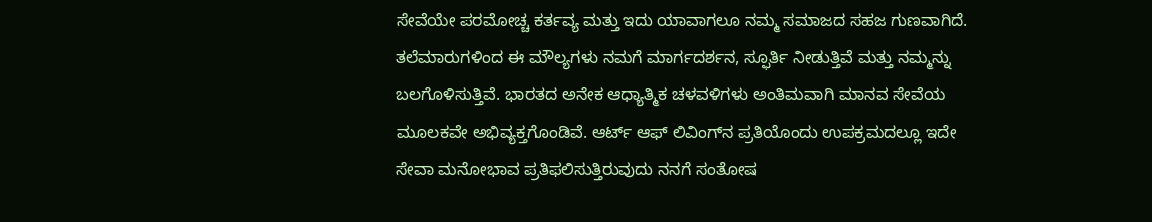ಸೇವೆಯೇ ಪರಮೋಚ್ಚ ಕರ್ತವ್ಯ ಮತ್ತು ಇದು ಯಾವಾಗಲೂ ನಮ್ಮ ಸಮಾಜದ ಸಹಜ ಗುಣವಾಗಿದೆ. ತಲೆಮಾರುಗಳಿಂದ ಈ ಮೌಲ್ಯಗಳು ನಮಗೆ ಮಾರ್ಗದರ್ಶನ, ಸ್ಫೂರ್ತಿ ನೀಡುತ್ತಿವೆ ಮತ್ತು ನಮ್ಮನ್ನು ಬಲಗೊಳಿಸುತ್ತಿವೆ. ಭಾರತದ ಅನೇಕ ಆಧ್ಯಾತ್ಮಿಕ ಚಳವಳಿಗಳು ಅಂತಿಮವಾಗಿ ಮಾನವ ಸೇವೆಯ ಮೂಲಕವೇ ಅಭಿವ್ಯಕ್ತಗೊಂಡಿವೆ. ಆರ್ಟ್ ಆಫ್ ಲಿವಿಂಗ್‌ನ ಪ್ರತಿಯೊಂದು ಉಪಕ್ರಮದಲ್ಲೂ ಇದೇ ಸೇವಾ ಮನೋಭಾವ ಪ್ರತಿಫಲಿಸುತ್ತಿರುವುದು ನನಗೆ ಸಂತೋಷ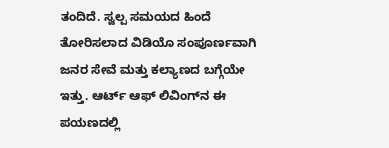ತಂದಿದೆ. ಸ್ವಲ್ಪ ಸಮಯದ ಹಿಂದೆ ತೋರಿಸಲಾದ ವಿಡಿಯೊ ಸಂಪೂರ್ಣವಾಗಿ ಜನರ ಸೇವೆ ಮತ್ತು ಕಲ್ಯಾಣದ ಬಗ್ಗೆಯೇ ಇತ್ತು. ಆರ್ಟ್ ಆಫ್ ಲಿವಿಂಗ್‌ನ ಈ ಪಯಣದಲ್ಲಿ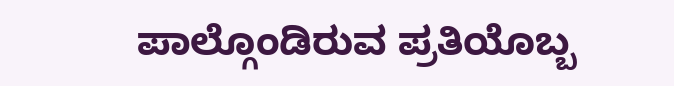ಪಾಲ್ಗೊಂಡಿರುವ ಪ್ರತಿಯೊಬ್ಬ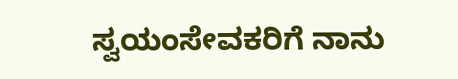ಸ್ವಯಂಸೇವಕರಿಗೆ ನಾನು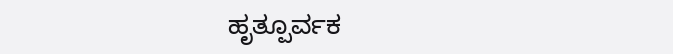ಹೃತ್ಪೂರ್ವಕ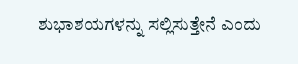ಶುಭಾಶಯಗಳನ್ನು ಸಲ್ಲಿಸುತ್ತೇನೆ ಎಂದು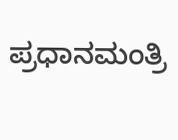ಪ್ರಧಾನಮಂತ್ರಿ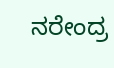ನರೇಂದ್ರ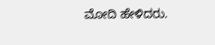ಮೋದಿ ಹೇಳಿದರು.